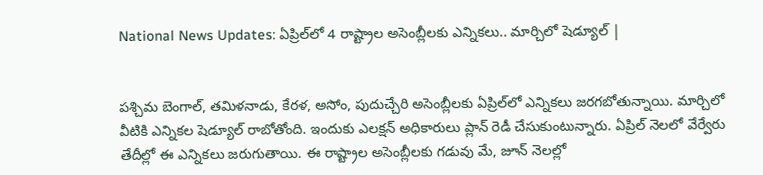National News Updates: ఏప్రిల్‌లో 4 రాష్ట్రాల అసెంబ్లీలకు ఎన్నికలు.. మార్చిలో షెడ్యూల్ |


పశ్చిమ బెంగాల్‌, తమిళనాడు, కేరళ, అసోం, పుదుచ్చేరి అసెంబ్లీలకు ఏప్రిల్‌లో ఎన్నికలు జరగబోతున్నాయి. మార్చిలో వీటికి ఎన్నికల షెడ్యూల్‌ రాబోతోంది. ఇందుకు ఎలక్షన్ అధికారులు ప్లాన్ రెడీ చేసుకుంటున్నారు. ఏప్రిల్‌ నెలలో వేర్వేరు తేదీల్లో ఈ ఎన్నికలు జరుగుతాయి. ఈ రాష్ట్రాల అసెంబ్లీలకు గడువు మే, జూన్‌ నెలల్లో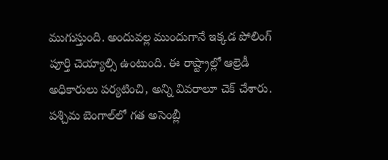ముగుస్తుంది. అందువల్ల ముందుగానే ఇక్కడ పోలింగ్ పూర్తి చెయ్యాల్సి ఉంటుంది. ఈ రాష్ట్రాల్లో ఆల్రెడీ అధికారులు పర్యటించి, అన్ని వివరాలూ చెక్ చేశారు. పశ్చిమ బెంగాల్‌లో గత అసెంబ్లీ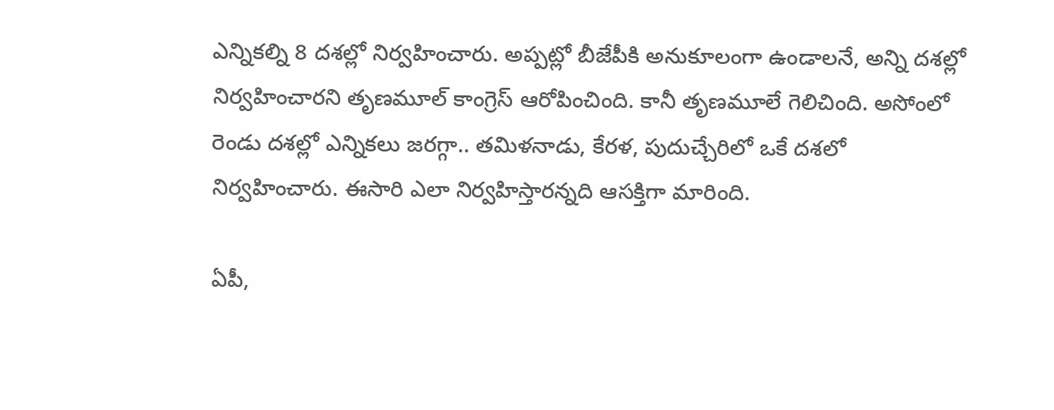ఎన్నికల్ని 8 దశల్లో నిర్వహించారు. అప్పట్లో బీజేపీకి అనుకూలంగా ఉండాలనే, అన్ని దశల్లో నిర్వహించారని తృణమూల్ కాంగ్రెస్ ఆరోపించింది. కానీ తృణమూలే గెలిచింది. అసోంలో రెండు దశల్లో ఎన్నికలు జరగ్గా.. తమిళనాడు, కేరళ, పుదుచ్చేరిలో ఒకే దశలో నిర్వహించారు. ఈసారి ఎలా నిర్వహిస్తారన్నది ఆసక్తిగా మారింది.

ఏపీ,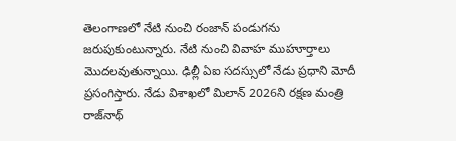తెలంగాణలో నేటి నుంచి రంజాన్ పండుగను జరుపుకుంటున్నారు. నేటి నుంచి వివాహ ముహూర్తాలు మొదలవుతున్నాయి. ఢిల్లీ ఏఐ సదస్సులో నేడు ప్రధాని మోదీ ప్రసంగిస్తారు. నేడు విశాఖలో మిలాన్ 2026ని రక్షణ మంత్రి రాజ్‌నాథ్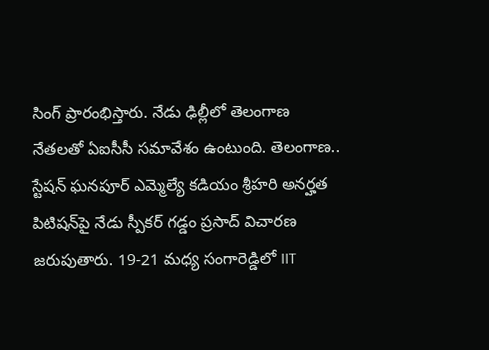సింగ్ ప్రారంభిస్తారు. నేడు ఢిల్లీలో తెలంగాణ నేతలతో ఏఐసీసీ సమావేశం ఉంటుంది. తెలంగాణ.. స్టేషన్ ఘనపూర్ ఎమ్మెల్యే కడియం శ్రీహరి అనర్హత పిటిషన్‌పై నేడు స్పీకర్ గడ్డం ప్రసాద్ విచారణ జరుపుతారు. 19-21 మధ్య సంగారెడ్డిలో IIT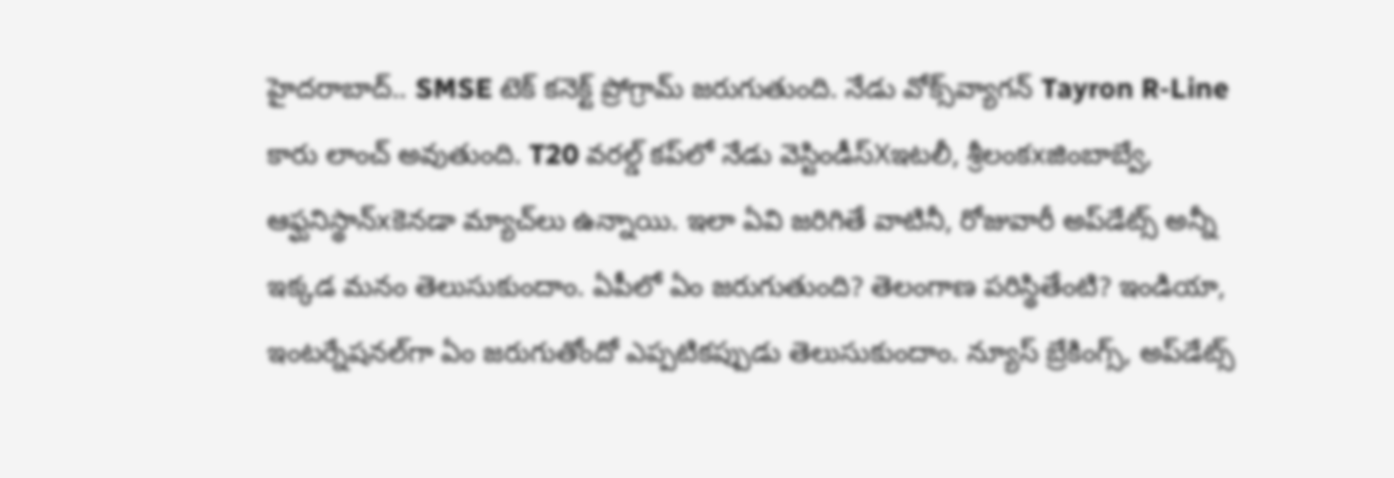హైదరాబాద్.. SMSE టెక్ కనెక్ట్ ప్రోగ్రామ్ జరుగుతుంది. నేడు వోక్స్‌వ్యాగన్ Tayron R-Line కారు లాంచ్ అవుతుంది. T20 వరల్డ్ కప్‌లో నేడు వెస్టిండీస్Xఇటలీ, శ్రీలంకxజింబాబ్వే, ఆఫ్ఘనిస్థాన్xకెనడా మ్యాచ్‌లు ఉన్నాయి. ఇలా ఏవి జరిగితే వాటినీ, రోజువారీ అప్‌డేట్స్ అన్నీ ఇక్కడ మనం తెలుసుకుందాం. ఏపీలో ఏం జరుగుతుంది? తెలంగాణ పరిస్థితేంటి? ఇండియా, ఇంటర్నేషనల్‌గా ఏం జరుగుతోందో ఎప్పటికప్పుడు తెలుసుకుందాం. న్యూస్ బ్రేకింగ్స్, అప్‌డేట్స్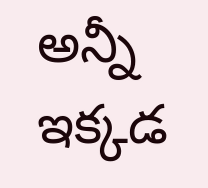అన్నీ ఇక్కడ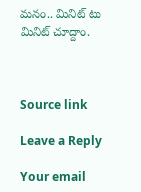మనం.. మినిట్ టు మినిట్ చూద్దాం.



Source link

Leave a Reply

Your email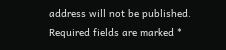address will not be published. Required fields are marked *